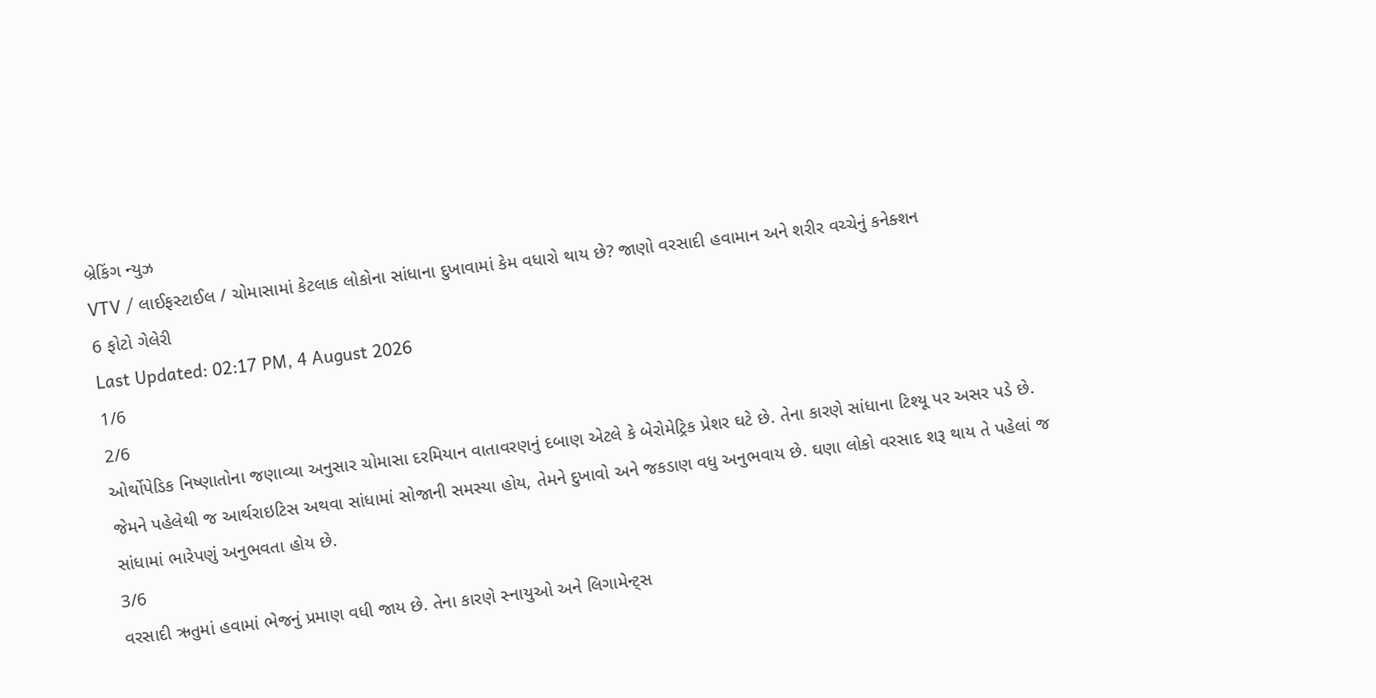બ્રેકિંગ ન્યુઝ
VTV / લાઈફસ્ટાઈલ / ચોમાસામાં કેટલાક લોકોના સાંધાના દુખાવામાં કેમ વધારો થાય છે? જાણો વરસાદી હવામાન અને શરીર વચ્ચેનું કનેક્શન
6 ફોટો ગેલેરી
Last Updated: 02:17 PM, 4 August 2026
1/6
2/6
ઓર્થોપેડિક નિષ્ણાતોના જણાવ્યા અનુસાર ચોમાસા દરમિયાન વાતાવરણનું દબાણ એટલે કે બેરોમેટ્રિક પ્રેશર ઘટે છે. તેના કારણે સાંધાના ટિશ્યૂ પર અસર પડે છે. જેમને પહેલેથી જ આર્થરાઇટિસ અથવા સાંધામાં સોજાની સમસ્યા હોય, તેમને દુખાવો અને જકડાણ વધુ અનુભવાય છે. ઘણા લોકો વરસાદ શરૂ થાય તે પહેલાં જ સાંધામાં ભારેપણું અનુભવતા હોય છે.
3/6
વરસાદી ઋતુમાં હવામાં ભેજનું પ્રમાણ વધી જાય છે. તેના કારણે સ્નાયુઓ અને લિગામેન્ટ્સ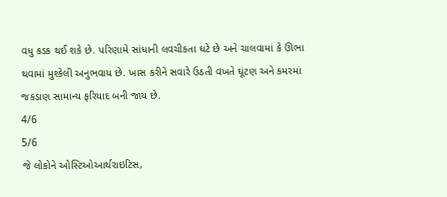વધુ કડક થઈ શકે છે. પરિણામે સાંધાની લવચીકતા ઘટે છે અને ચાલવામાં કે ઊભા થવામાં મુશ્કેલી અનુભવાય છે. ખાસ કરીને સવારે ઉઠતી વખતે ઘૂંટણ અને કમરમાં જકડાણ સામાન્ય ફરિયાદ બની જાય છે.
4/6
5/6
જે લોકોને ઓસ્ટિઓઆર્થરાઇટિસ,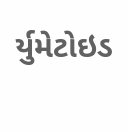ર્યુમેટોઇડ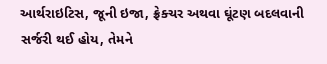આર્થરાઇટિસ, જૂની ઇજા, ફ્રેક્ચર અથવા ઘૂંટણ બદલવાની સર્જરી થઈ હોય, તેમને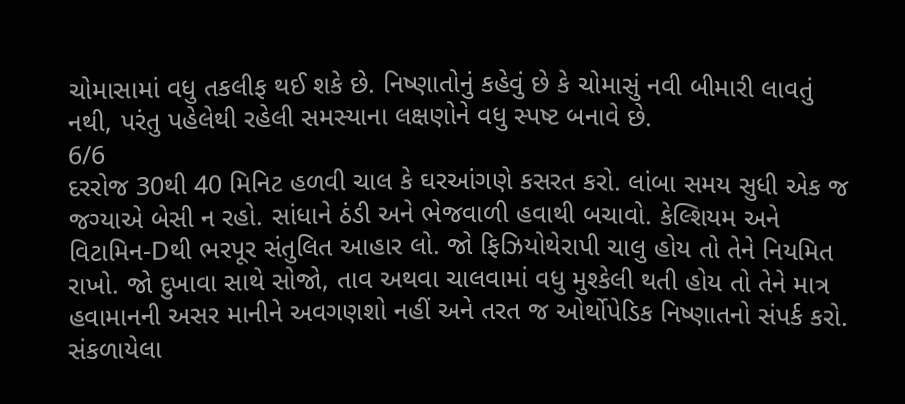ચોમાસામાં વધુ તકલીફ થઈ શકે છે. નિષ્ણાતોનું કહેવું છે કે ચોમાસું નવી બીમારી લાવતું નથી, પરંતુ પહેલેથી રહેલી સમસ્યાના લક્ષણોને વધુ સ્પષ્ટ બનાવે છે.
6/6
દરરોજ 30થી 40 મિનિટ હળવી ચાલ કે ઘરઆંગણે કસરત કરો. લાંબા સમય સુધી એક જ જગ્યાએ બેસી ન રહો. સાંધાને ઠંડી અને ભેજવાળી હવાથી બચાવો. કેલ્શિયમ અને વિટામિન-Dથી ભરપૂર સંતુલિત આહાર લો. જો ફિઝિયોથેરાપી ચાલુ હોય તો તેને નિયમિત રાખો. જો દુખાવા સાથે સોજો, તાવ અથવા ચાલવામાં વધુ મુશ્કેલી થતી હોય તો તેને માત્ર હવામાનની અસર માનીને અવગણશો નહીં અને તરત જ ઓર્થોપેડિક નિષ્ણાતનો સંપર્ક કરો.
સંકળાયેલા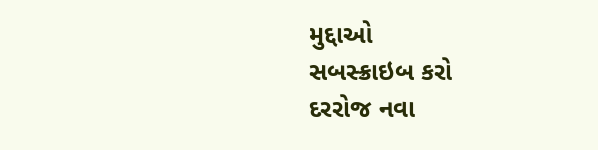મુદ્દાઓ
સબસ્ક્રાઇબ કરો
દરરોજ નવા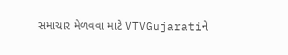સમાચાર મેળવવા માટે VTVGujaratiને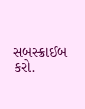સબસ્ક્રાઈબ કરો.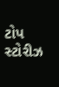ટોપ સ્ટોરીઝ